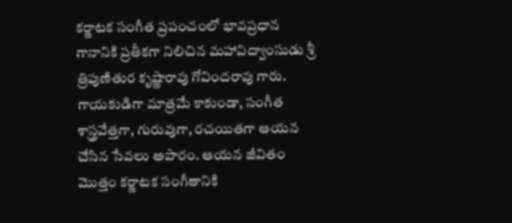కర్ణాటక సంగీత ప్రపంచంలో భావప్రధాన గానానికి ప్రతీకగా నిలిచిన మహావిద్వాంసుడు శ్రీ త్రిపుణితుర కృష్ణారావు గోవిందరావు గారు. గాయకుడిగా మాత్రమే కాకుండా, సంగీత శాస్త్రవేత్తగా, గురువుగా, రచయితగా ఆయన చేసిన సేవలు అపారం. ఆయన జీవితం మొత్తం కర్ణాటక సంగీతానికి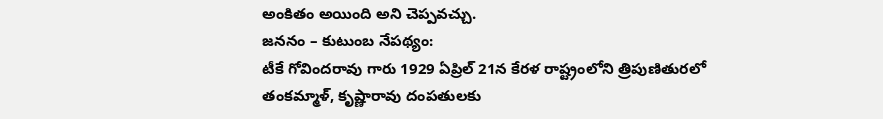అంకితం అయింది అని చెప్పవచ్చు.
జననం – కుటుంబ నేపథ్యం:
టీకే గోవిందరావు గారు 1929 ఏప్రిల్ 21న కేరళ రాష్ట్రంలోని త్రిపుణితురలో తంకమ్మాళ్, కృష్ణారావు దంపతులకు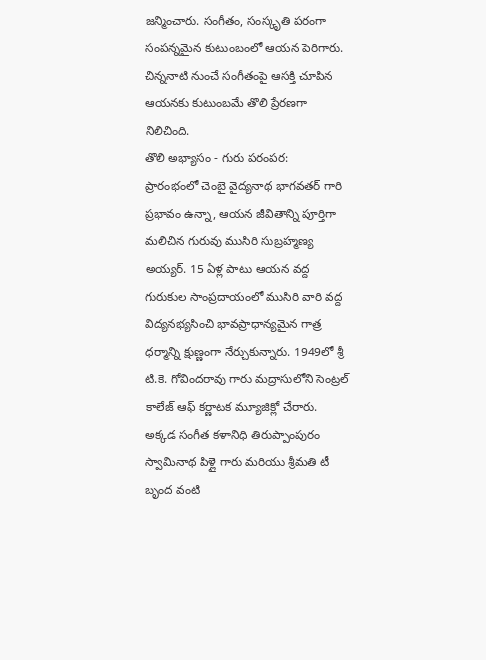జన్మించారు. సంగీతం, సంస్కృతి పరంగా సంపన్నమైన కుటుంబంలో ఆయన పెరిగారు. చిన్ననాటి నుంచే సంగీతంపై ఆసక్తి చూపిన ఆయనకు కుటుంబమే తొలి ప్రేరణగా నిలిచింది.
తొలి అభ్యాసం - గురు పరంపర:
ప్రారంభంలో చెంబై వైద్యనాథ భాగవతర్ గారి ప్రభావం ఉన్నా, ఆయన జీవితాన్ని పూర్తిగా మలిచిన గురువు ముసిరి సుబ్రహ్మణ్య అయ్యర్. 15 ఏళ్ల పాటు ఆయన వద్ద గురుకుల సాంప్రదాయంలో ముసిరి వారి వద్ద విద్యనభ్యసించి భావప్రాధాన్యమైన గాత్ర ధర్మాన్ని క్షుణ్ణంగా నేర్చుకున్నారు. 1949లో శ్రీ టి.కె. గోవిందరావు గారు మద్రాసులోని సెంట్రల్ కాలేజ్ ఆఫ్ కర్ణాటక మ్యూజిక్లో చేరారు. అక్కడ సంగీత కళానిధి తిరుప్పాంపురం స్వామినాథ పిళ్లై గారు మరియు శ్రీమతి టీ బృంద వంటి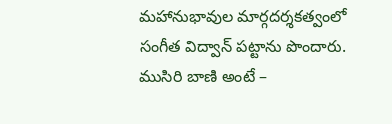మహానుభావుల మార్గదర్శకత్వంలో సంగీత విద్వాన్ పట్టాను పొందారు.
ముసిరి బాణి అంటే –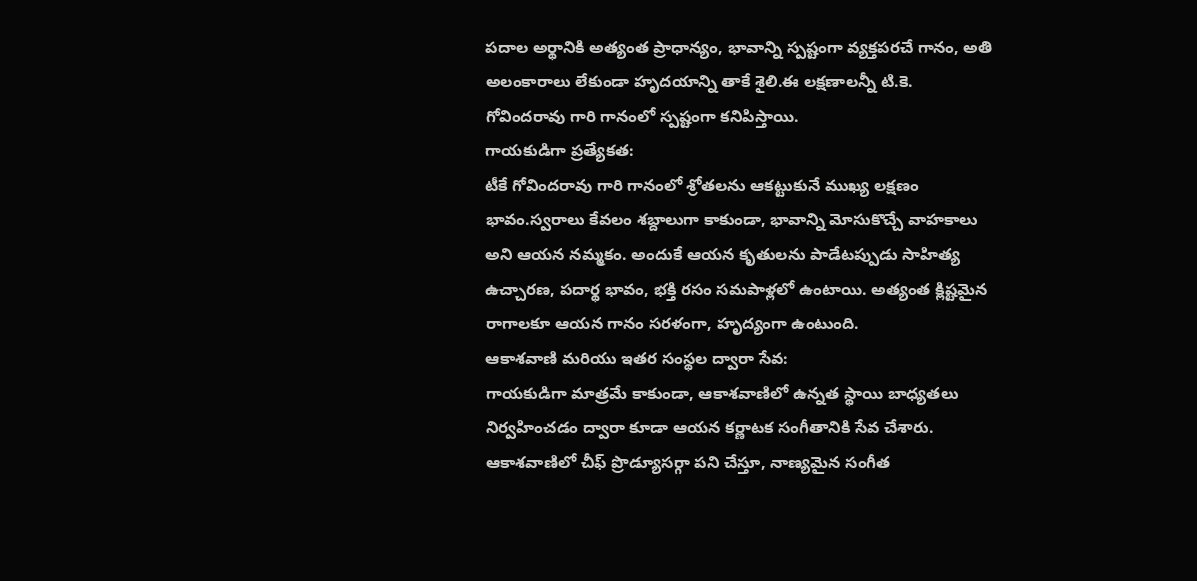పదాల అర్థానికి అత్యంత ప్రాధాన్యం, భావాన్ని స్పష్టంగా వ్యక్తపరచే గానం, అతి అలంకారాలు లేకుండా హృదయాన్ని తాకే శైలి.ఈ లక్షణాలన్నీ టి.కె. గోవిందరావు గారి గానంలో స్పష్టంగా కనిపిస్తాయి.
గాయకుడిగా ప్రత్యేకత:
టీకే గోవిందరావు గారి గానంలో శ్రోతలను ఆకట్టుకునే ముఖ్య లక్షణం భావం.స్వరాలు కేవలం శబ్దాలుగా కాకుండా, భావాన్ని మోసుకొచ్చే వాహకాలు అని ఆయన నమ్మకం. అందుకే ఆయన కృతులను పాడేటప్పుడు సాహిత్య ఉచ్చారణ, పదార్థ భావం, భక్తి రసం సమపాళ్లలో ఉంటాయి. అత్యంత క్లిష్టమైన రాగాలకూ ఆయన గానం సరళంగా, హృద్యంగా ఉంటుంది.
ఆకాశవాణి మరియు ఇతర సంస్థల ద్వారా సేవ:
గాయకుడిగా మాత్రమే కాకుండా, ఆకాశవాణిలో ఉన్నత స్థాయి బాధ్యతలు నిర్వహించడం ద్వారా కూడా ఆయన కర్ణాటక సంగీతానికి సేవ చేశారు. ఆకాశవాణిలో చీఫ్ ప్రొడ్యూసర్గా పని చేస్తూ, నాణ్యమైన సంగీత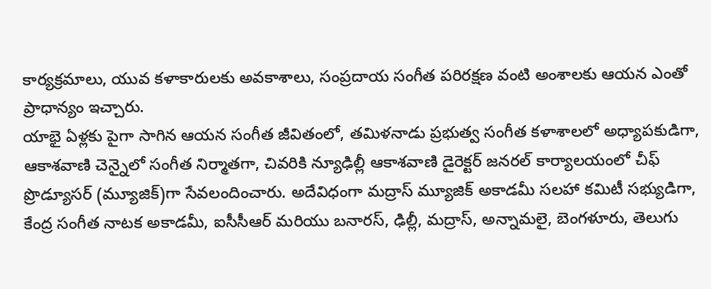కార్యక్రమాలు, యువ కళాకారులకు అవకాశాలు, సంప్రదాయ సంగీత పరిరక్షణ వంటి అంశాలకు ఆయన ఎంతో ప్రాధాన్యం ఇచ్చారు.
యాభై ఏళ్లకు పైగా సాగిన ఆయన సంగీత జీవితంలో, తమిళనాడు ప్రభుత్వ సంగీత కళాశాలలో అధ్యాపకుడిగా, ఆకాశవాణి చెన్నైలో సంగీత నిర్మాతగా, చివరికి న్యూఢిల్లీ ఆకాశవాణి డైరెక్టర్ జనరల్ కార్యాలయంలో చీఫ్ ప్రొడ్యూసర్ (మ్యూజిక్)గా సేవలందించారు. అదేవిధంగా మద్రాస్ మ్యూజిక్ అకాడమీ సలహా కమిటీ సభ్యుడిగా, కేంద్ర సంగీత నాటక అకాడమీ, ఐసీసీఆర్ మరియు బనారస్, ఢిల్లీ, మద్రాస్, అన్నామలై, బెంగళూరు, తెలుగు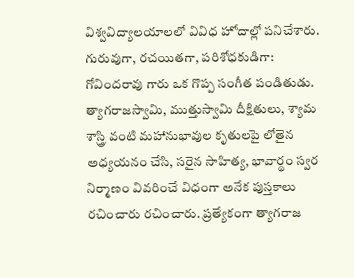విశ్వవిద్యాలయాలలో వివిధ హోదాల్లో పనిచేశారు.
గురువుగా, రచయితగా, పరిశోధకుడిగా:
గోవిందరావు గారు ఒక గొప్ప సంగీత పండితుడు. త్యాగరాజస్వామి, ముత్తుస్వామి దీక్షితులు, శ్యామ శాస్త్రి వంటి మహానుభావుల కృతులపై లోతైన అధ్యయనం చేసి, సరైన సాహిత్య, భావార్థం స్వర నిర్మాణం వివరించే విధంగా అనేక పుస్తకాలు రచించారు రచించారు. ప్రత్యేకంగా త్యాగరాజ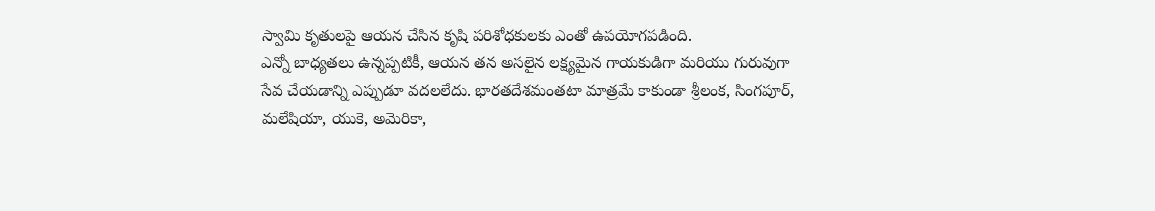స్వామి కృతులపై ఆయన చేసిన కృషి పరిశోధకులకు ఎంతో ఉపయోగపడింది.
ఎన్నో బాధ్యతలు ఉన్నప్పటికీ, ఆయన తన అసలైన లక్ష్యమైన గాయకుడిగా మరియు గురువుగా సేవ చేయడాన్ని ఎప్పుడూ వదలలేదు. భారతదేశమంతటా మాత్రమే కాకుండా శ్రీలంక, సింగపూర్, మలేషియా, యుకె, అమెరికా,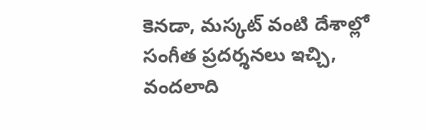కెనడా, మస్కట్ వంటి దేశాల్లో సంగీత ప్రదర్శనలు ఇచ్చి, వందలాది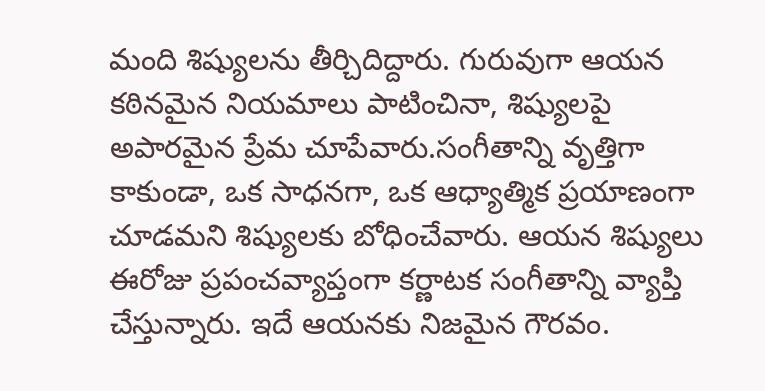మంది శిష్యులను తీర్చిదిద్దారు. గురువుగా ఆయన కఠినమైన నియమాలు పాటించినా, శిష్యులపై అపారమైన ప్రేమ చూపేవారు.సంగీతాన్ని వృత్తిగా కాకుండా, ఒక సాధనగా, ఒక ఆధ్యాత్మిక ప్రయాణంగా చూడమని శిష్యులకు బోధించేవారు. ఆయన శిష్యులు ఈరోజు ప్రపంచవ్యాప్తంగా కర్ణాటక సంగీతాన్ని వ్యాప్తి చేస్తున్నారు. ఇదే ఆయనకు నిజమైన గౌరవం.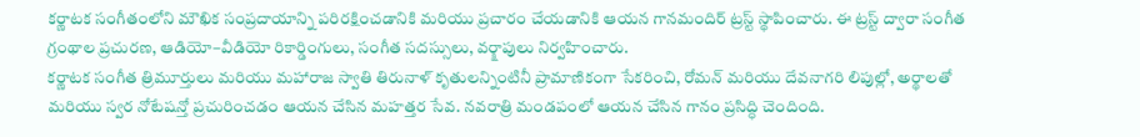కర్ణాటక సంగీతంలోని మౌఖిక సంప్రదాయాన్ని పరిరక్షించడానికి మరియు ప్రచారం చేయడానికి ఆయన గానమందిర్ ట్రస్ట్ స్థాపించారు. ఈ ట్రస్ట్ ద్వారా సంగీత గ్రంథాల ప్రచురణ, ఆడియో–వీడియో రికార్డింగులు, సంగీత సదస్సులు, వర్క్షాపులు నిర్వహించారు.
కర్ణాటక సంగీత త్రిమూర్తులు మరియు మహారాజ స్వాతి తిరునాళ్ కృతులన్నింటినీ ప్రామాణికంగా సేకరించి, రోమన్ మరియు దేవనాగరి లిపుల్లో, అర్థాలతో మరియు స్వర నోటేషన్తో ప్రచురించడం ఆయన చేసిన మహత్తర సేవ. నవరాత్రి మండపంలో ఆయన చేసిన గానం ప్రసిద్ధి చెందింది.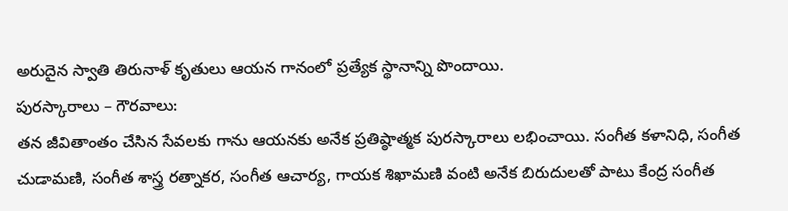అరుదైన స్వాతి తిరునాళ్ కృతులు ఆయన గానంలో ప్రత్యేక స్థానాన్ని పొందాయి.
పురస్కారాలు – గౌరవాలు:
తన జీవితాంతం చేసిన సేవలకు గాను ఆయనకు అనేక ప్రతిష్ఠాత్మక పురస్కారాలు లభించాయి. సంగీత కళానిధి, సంగీత చుడామణి, సంగీత శాస్త్ర రత్నాకర, సంగీత ఆచార్య, గాయక శిఖామణి వంటి అనేక బిరుదులతో పాటు కేంద్ర సంగీత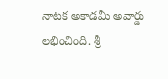నాటక అకాడమీ అవార్డు లభించింది. శ్రీ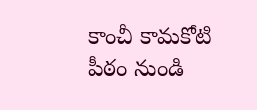కాంచీ కామకోటి పీఠం నుండి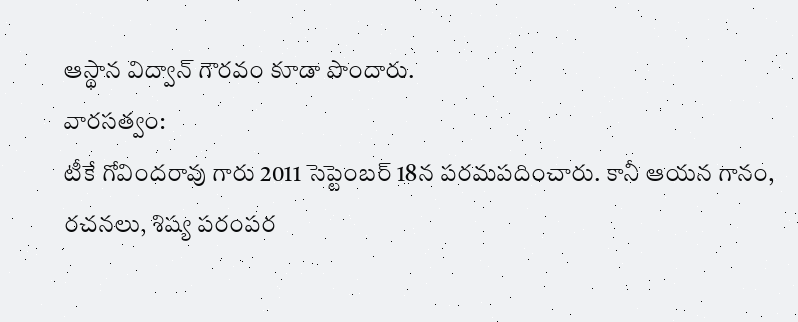ఆస్థాన విద్వాన్ గౌరవం కూడా పొందారు.
వారసత్వం:
టీకే గోవిందరావు గారు 2011 సెప్టెంబర్ 18న పరమపదించారు. కానీ ఆయన గానం, రచనలు, శిష్య పరంపర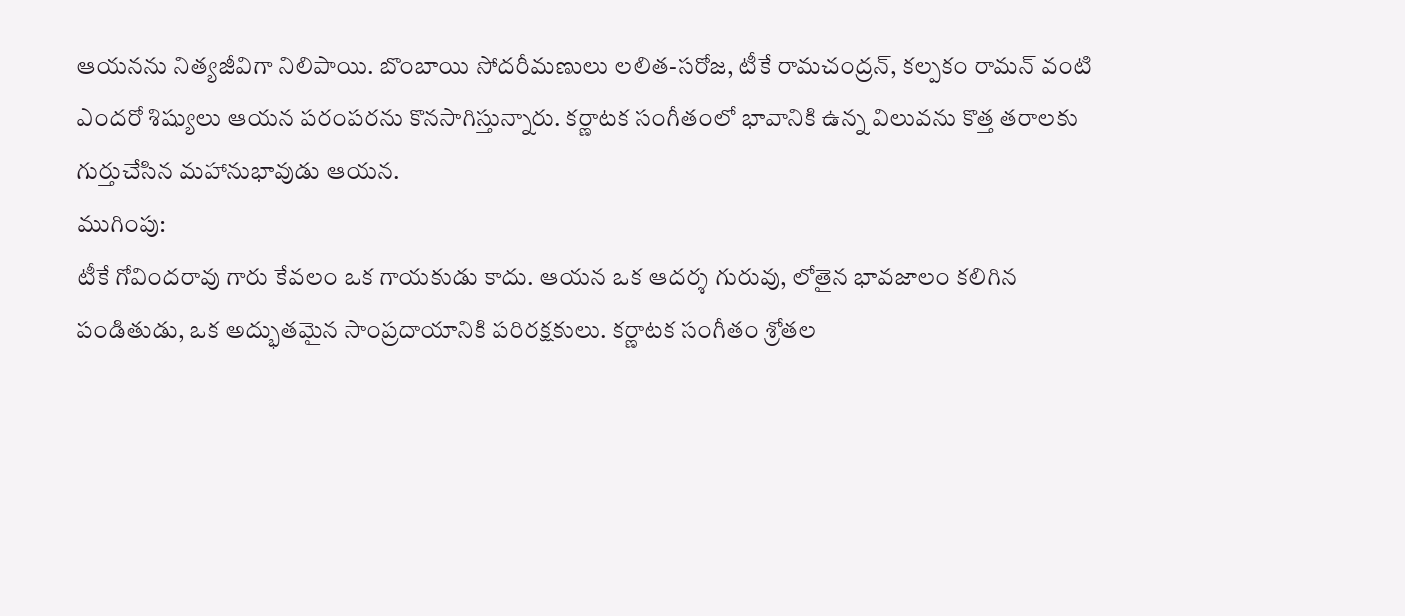ఆయనను నిత్యజీవిగా నిలిపాయి. బొంబాయి సోదరీమణులు లలిత-సరోజ, టీకే రామచంద్రన్, కల్పకం రామన్ వంటి ఎందరో శిష్యులు ఆయన పరంపరను కొనసాగిస్తున్నారు. కర్ణాటక సంగీతంలో భావానికి ఉన్న విలువను కొత్త తరాలకు గుర్తుచేసిన మహానుభావుడు ఆయన.
ముగింపు:
టీకే గోవిందరావు గారు కేవలం ఒక గాయకుడు కాదు. ఆయన ఒక ఆదర్శ గురువు, లోతైన భావజాలం కలిగిన పండితుడు, ఒక అద్భుతమైన సాంప్రదాయానికి పరిరక్షకులు. కర్ణాటక సంగీతం శ్రోతల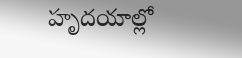హృదయాల్లో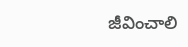జీవించాలి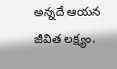అన్నదే ఆయన జీవిత లక్ష్యం.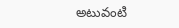అటువంటి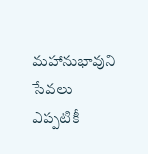మహానుభావుని సేవలు ఎప్పటికీ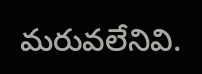మరువలేనివి.